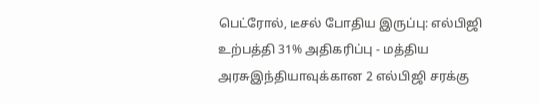பெட்ரோல், டீசல் போதிய இருப்பு: எல்பிஜி உற்பத்தி 31% அதிகரிப்பு - மத்திய அரசுஇந்தியாவுக்கான 2 எல்பிஜி சரக்கு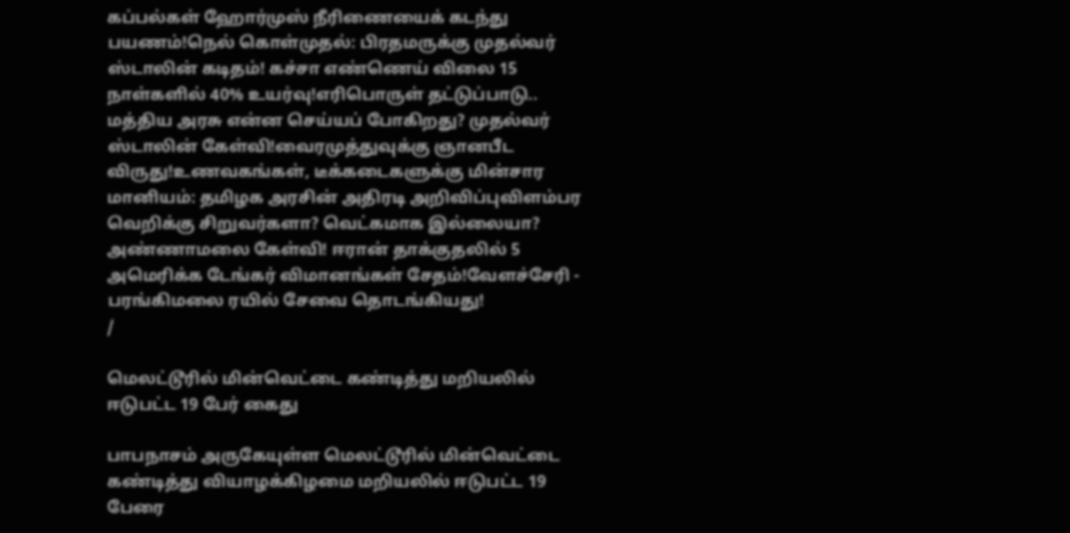கப்பல்கள் ஹோர்முஸ் நீரிணையைக் கடந்து பயணம்!நெல் கொள்முதல்: பிரதமருக்கு முதல்வர் ஸ்டாலின் கடிதம்! கச்சா எண்ணெய் விலை 15 நாள்களில் 40% உயர்வு!எரிபொருள் தட்டுப்பாடு.. மத்திய அரசு என்ன செய்யப் போகிறது? முதல்வர் ஸ்டாலின் கேள்வி!வைரமுத்துவுக்கு ஞானபீட விருது!உணவகங்கள், டீக்கடைகளுக்கு மின்சார மானியம்: தமிழக அரசின் அதிரடி அறிவிப்புவிளம்பர வெறிக்கு சிறுவர்களா? வெட்கமாக இல்லையா? அண்ணாமலை கேள்வி! ஈரான் தாக்குதலில் 5 அமெரிக்க டேங்கர் விமானங்கள் சேதம்!வேளச்சேரி - பரங்கிமலை ரயில் சேவை தொடங்கியது!
/

மெலட்டூரில் மின்வெட்டை கண்டித்து மறியலில் ஈடுபட்ட 19 பேர் கைது

பாபநாசம் அருகேயுள்ள மெலட்டூரில் மின்வெட்டை கண்டித்து வியாழக்கிழமை மறியலில் ஈடுபட்ட 19 பேரை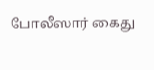போலீஸார் கைது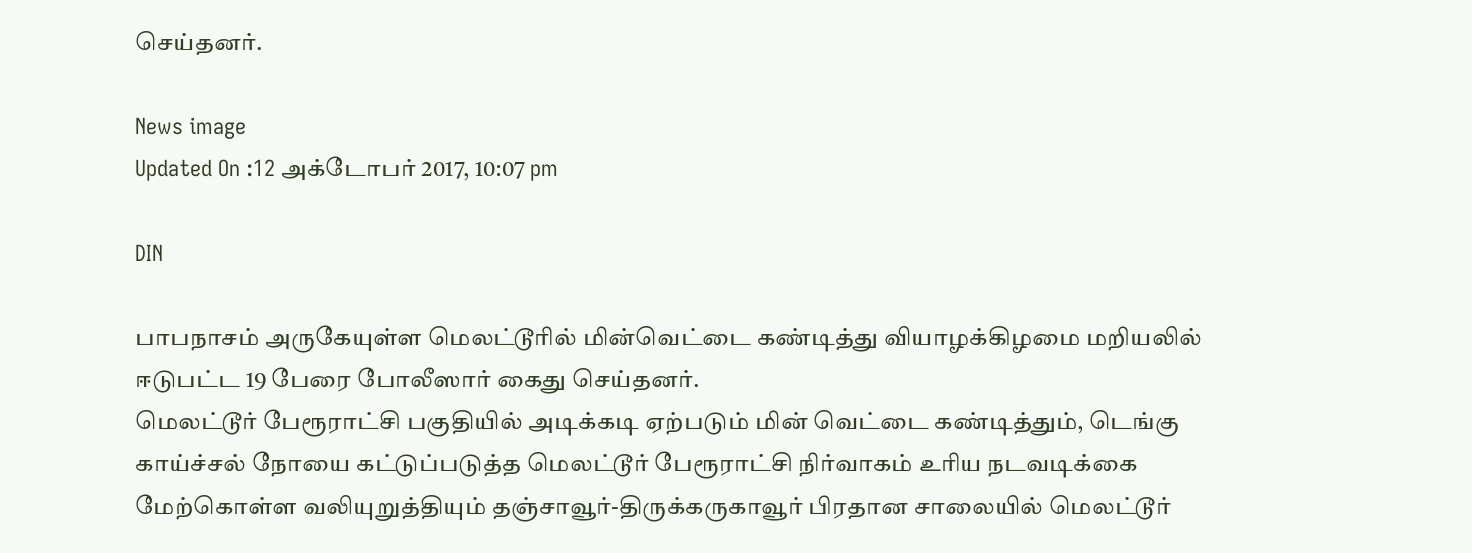செய்தனர்.

News image
Updated On :12 அக்டோபர் 2017, 10:07 pm

DIN

பாபநாசம் அருகேயுள்ள மெலட்டூரில் மின்வெட்டை கண்டித்து வியாழக்கிழமை மறியலில் ஈடுபட்ட 19 பேரை போலீஸார் கைது செய்தனர்.
மெலட்டூர் பேரூராட்சி பகுதியில் அடிக்கடி ஏற்படும் மின் வெட்டை கண்டித்தும், டெங்கு காய்ச்சல் நோயை கட்டுப்படுத்த மெலட்டூர் பேரூராட்சி நிர்வாகம் உரிய நடவடிக்கை மேற்கொள்ள வலியுறுத்தியும் தஞ்சாவூர்-திருக்கருகாவூர் பிரதான சாலையில் மெலட்டூர்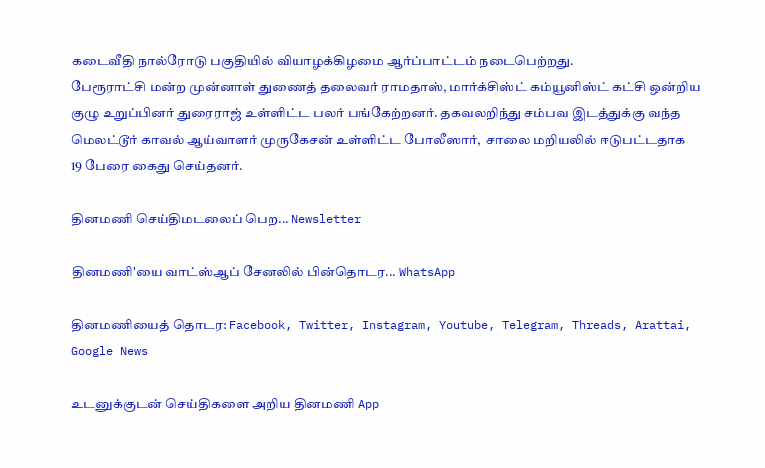கடைவீதி நால்ரோடு பகுதியில் வியாழக்கிழமை ஆர்ப்பாட்டம் நடைபெற்றது.
பேரூராட்சி மன்ற முன்னாள் துணைத் தலைவர் ராமதாஸ், மார்க்சிஸ்ட் கம்யூனிஸ்ட் கட்சி ஒன்றிய குழு உறுப்பினர் துரைராஜ் உள்ளிட்ட பலர் பங்கேற்றனர். தகவலறிந்து சம்பவ இடத்துக்கு வந்த  மெலட்டூர் காவல் ஆய்வாளர் முருகேசன் உள்ளிட்ட போலீஸார்,  சாலை மறியலில் ஈடுபட்டதாக  19 பேரை கைது செய்தனர்.

தினமணி செய்திமடலைப் பெற... Newsletter

தினமணி'யை வாட்ஸ்ஆப் சேனலில் பின்தொடர... WhatsApp

தினமணியைத் தொடர: Facebook, Twitter, Instagram, Youtube, Telegram, Threads, Arattai, Google News

உடனுக்குடன் செய்திகளை அறிய தினமணி App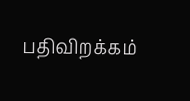பதிவிறக்கம்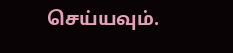செய்யவும்.